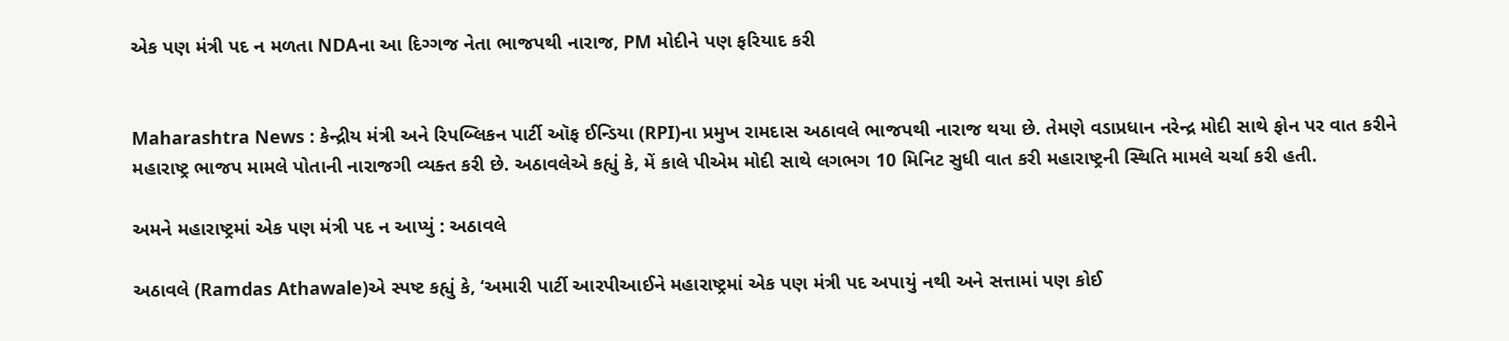એક પણ મંત્રી પદ ન મળતા NDAના આ દિગ્ગજ નેતા ભાજપથી નારાજ, PM મોદીને પણ ફરિયાદ કરી


Maharashtra News : કેન્દ્રીય મંત્રી અને રિપબ્લિકન પાર્ટી ઑફ ઈન્ડિયા (RPI)ના પ્રમુખ રામદાસ અઠાવલે ભાજપથી નારાજ થયા છે. તેમણે વડાપ્રધાન નરેન્દ્ર મોદી સાથે ફોન પર વાત કરીને મહારાષ્ટ્ર ભાજપ મામલે પોતાની નારાજગી વ્યક્ત કરી છે. અઠાવલેએ કહ્યું કે, મેં કાલે પીએમ મોદી સાથે લગભગ 10 મિનિટ સુધી વાત કરી મહારાષ્ટ્રની સ્થિતિ મામલે ચર્ચા કરી હતી.

અમને મહારાષ્ટ્રમાં એક પણ મંત્રી પદ ન આપ્યું : અઠાવલે

અઠાવલે (Ramdas Athawale)એ સ્પષ્ટ કહ્યું કે, ‘અમારી પાર્ટી આરપીઆઈને મહારાષ્ટ્રમાં એક પણ મંત્રી પદ અપાયું નથી અને સત્તામાં પણ કોઈ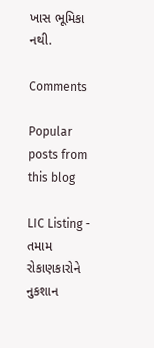ખાસ ભૂમિકા નથી.

Comments

Popular posts from this blog

LIC Listing - તમામ રોકાણકારોને નુકશાન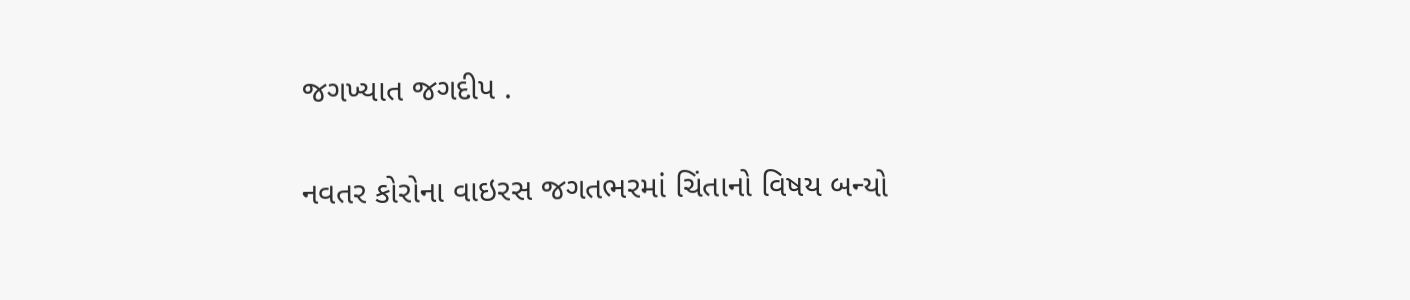જગખ્યાત જગદીપ .

નવતર કોરોના વાઇરસ જગતભરમાં ચિંતાનો વિષય બન્યો